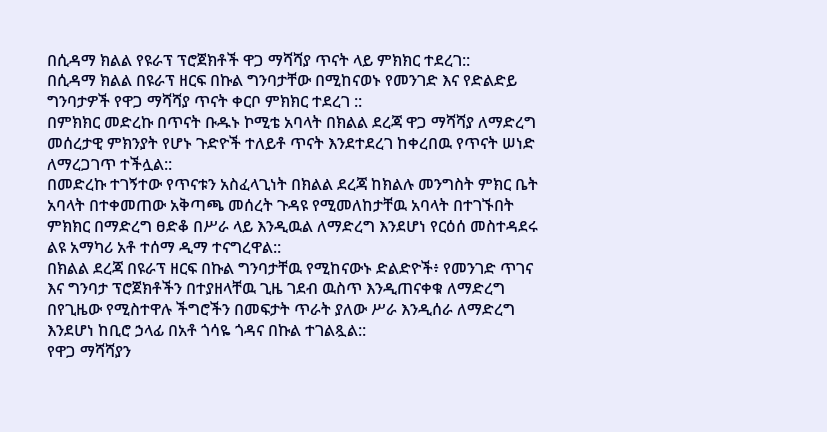በሲዳማ ክልል የዩራፕ ፕሮጀክቶች ዋጋ ማሻሻያ ጥናት ላይ ምክክር ተደረገ::
በሲዳማ ክልል በዩራፕ ዘርፍ በኩል ግንባታቸው በሚከናወኑ የመንገድ እና የድልድይ ግንባታዎች የዋጋ ማሻሻያ ጥናት ቀርቦ ምክክር ተደረገ ::
በምክክር መድረኩ በጥናት ቡዱኑ ኮሚቴ አባላት በክልል ደረጃ ዋጋ ማሻሻያ ለማድረግ መሰረታዊ ምክንያት የሆኑ ጉድዮች ተለይቶ ጥናት እንደተደረገ ከቀረበዉ የጥናት ሠነድ ለማረጋገጥ ተችሏል::
በመድረኩ ተገኝተው የጥናቱን አስፈላጊነት በክልል ደረጃ ከክልሉ መንግስት ምክር ቤት አባላት በተቀመጠው አቅጣጫ መሰረት ጉዳዩ የሚመለከታቸዉ አባላት በተገኙበት ምክክር በማድረግ ፀድቆ በሥራ ላይ እንዲዉል ለማድረግ እንደሆነ የርዕሰ መስተዳደሩ ልዩ አማካሪ አቶ ተሰማ ዲማ ተናግረዋል::
በክልል ደረጃ በዩራፕ ዘርፍ በኩል ግንባታቸዉ የሚከናውኑ ድልድዮች፥ የመንገድ ጥገና እና ግንባታ ፕሮጀክቶችን በተያዘላቸዉ ጊዜ ገደብ ዉስጥ እንዲጠናቀቁ ለማድረግ በየጊዜው የሚስተዋሉ ችግሮችን በመፍታት ጥራት ያለው ሥራ እንዲሰራ ለማድረግ እንደሆነ ከቢሮ ኃላፊ በአቶ ጎሳዬ ጎዳና በኩል ተገልጿል::
የዋጋ ማሻሻያን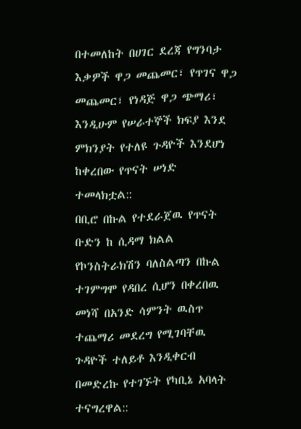በተመለከት በሀገር ደረጃ የግንባታ እቃዎች ዋጋ መጨመር፣ የጥገና ዋጋ መጨመር፣ የነዳጅ ዋጋ ጭማሪ፣ እንዲሁም የሠራተኞች ክፍያ እንደ ምክንያት የተለዩ ጉዳዮች እንደሆነ ከቀረበው የጥናት ሠነድ ተመላክቷል::
በቢሮ በኩል የተደራጀዉ የጥናት ቡድን ከ ሲዳማ ክልል የኮንስትራክሽን ባለስልጣን በኩል ተገምግሞ የዳበረ ሲሆን በቀረበዉ መነሻ በአንድ ሳምንት ዉስጥ ተጨማሪ መደረግ የሚገባቸዉ ጉዳዮች ተለይቶ እንዲቀርብ በመድረኩ የተገኙት የካቢኔ አባላት ተናግረዋል::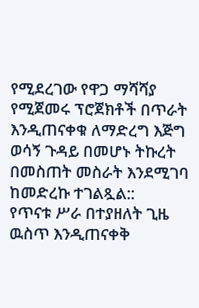የሚደረገው የዋጋ ማሻሻያ የሚጀመሩ ፕሮጀክቶች በጥራት እንዲጠናቀቁ ለማድረግ እጅግ ወሳኝ ጉዳይ በመሆኑ ትኩረት በመስጠት መስራት እንደሚገባ ከመድረኩ ተገልጿል::
የጥናቱ ሥራ በተያዘለት ጊዜ ዉስጥ እንዲጠናቀቅ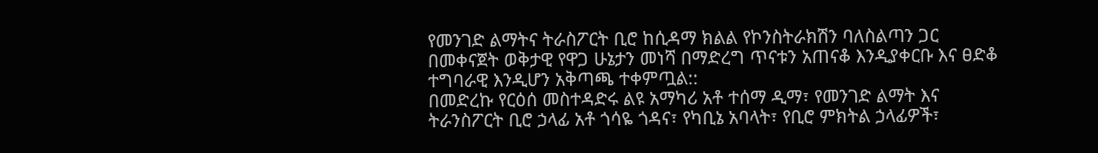የመንገድ ልማትና ትራስፖርት ቢሮ ከሲዳማ ክልል የኮንስትራክሽን ባለስልጣን ጋር በመቀናጀት ወቅታዊ የዋጋ ሁኔታን መነሻ በማድረግ ጥናቱን አጠናቆ እንዲያቀርቡ እና ፀድቆ ተግባራዊ እንዲሆን አቅጣጫ ተቀምጧል::
በመድረኩ የርዕሰ መስተዳድሩ ልዩ አማካሪ አቶ ተሰማ ዲማ፣ የመንገድ ልማት እና ትራንስፖርት ቢሮ ኃላፊ አቶ ጎሳዬ ጎዳና፣ የካቢኔ አባላት፣ የቢሮ ምክትል ኃላፊዎች፣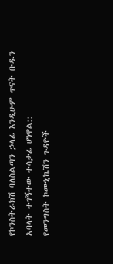የኮንስትራክሽ ባለስልጣን ኃላፊ እንዲሁም ጥናት ቡዱን አባላት ተገኝተው ተሳታፊ ሆነዋል::
የመንግስት ኮሙኒኬሽን ጉዳዮች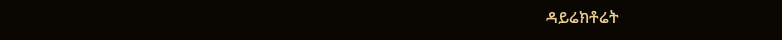ዳይሬክቶሬት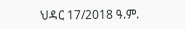ህዳር 17/2018 ዓ.ም.